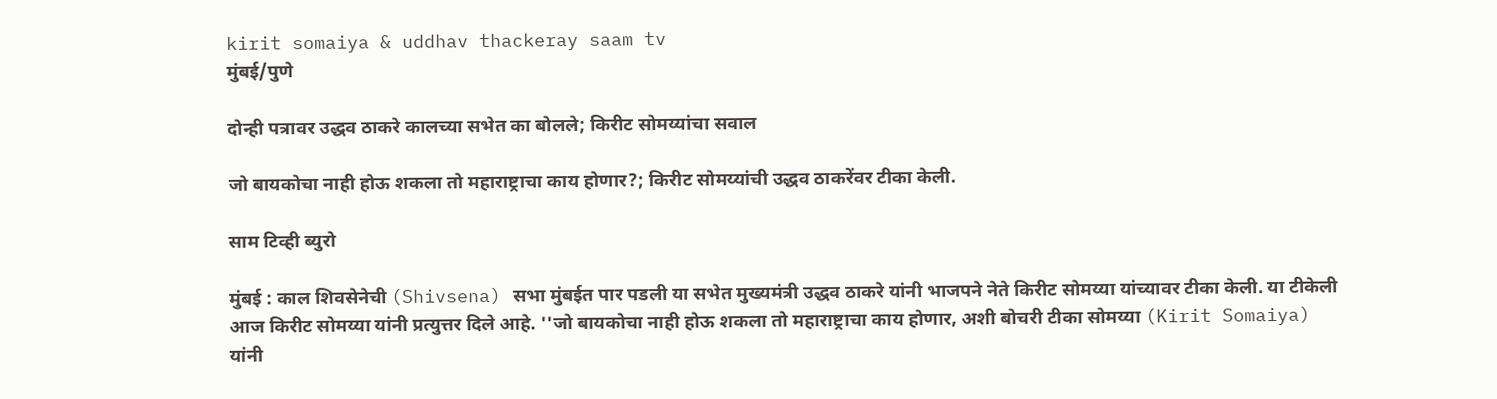kirit somaiya & uddhav thackeray saam tv
मुंबई/पुणे

दोन्ही पत्रावर उद्धव ठाकरे कालच्या सभेत का बोलले; किरीट सोमय्यांचा सवाल

जो बायकोचा नाही होऊ शकला तो महाराष्ट्राचा काय होणार?; किरीट सोमय्यांची उद्धव ठाकरेंवर टीका केली.

साम टिव्ही ब्युरो

मुंबई : काल शिवसेनेची (Shivsena) सभा मुंबईत पार पडली या सभेत मुख्यमंत्री उद्धव ठाकरे यांनी भाजपने नेते किरीट सोमय्या यांच्यावर टीका केली. या टीकेली आज किरीट सोमय्या यांनी प्रत्युत्तर दिले आहे. ''जो बायकोचा नाही होऊ शकला तो महाराष्ट्राचा काय होणार, अशी बोचरी टीका सोमय्या (Kirit Somaiya) यांनी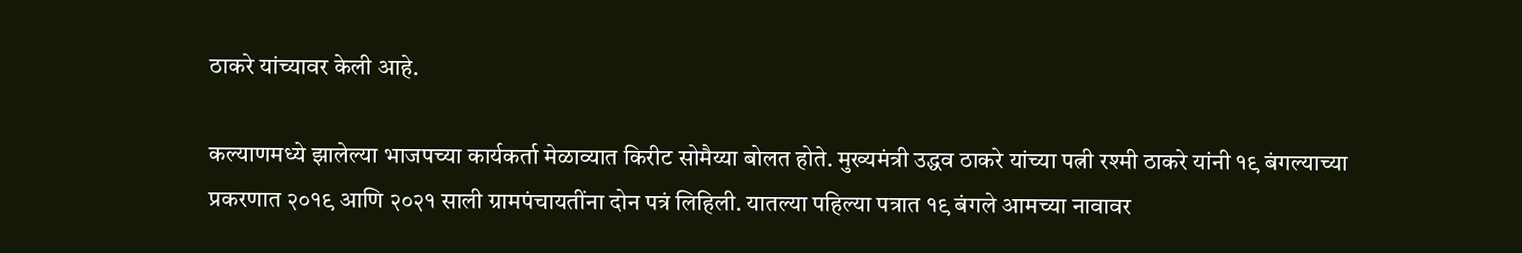ठाकरे यांच्यावर केली आहे.

कल्याणमध्ये झालेल्या भाजपच्या कार्यकर्ता मेळाव्यात किरीट सोमैय्या बोलत होते. मुख्यमंत्री उद्धव ठाकरे यांच्या पत्नी रश्मी ठाकरे यांनी १९ बंगल्याच्या प्रकरणात २०१९ आणि २०२१ साली ग्रामपंचायतींना दोन पत्रं लिहिली. यातल्या पहिल्या पत्रात १९ बंगले आमच्या नावावर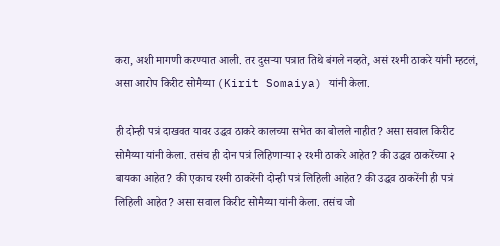करा, अशी मागणी करण्यात आली. तर दुसऱ्या पत्रात तिथे बंगले नव्हते, असं रश्मी ठाकरे यांनी म्हटलं, असा आरोप किरीट सोमैय्या (Kirit Somaiya) यांनी केला.

ही दोन्ही पत्रं दाखवत यावर उद्धव ठाकरे कालच्या सभेत का बोलले नाहीत? असा सवाल किरीट सोमैय्या यांनी केला. तसंच ही दोन पत्रं लिहिणाऱ्या २ रश्मी ठाकरे आहेत? की उद्धव ठाकरेंच्या २ बायका आहेत? की एकाच रश्मी ठाकरेंनी दोन्ही पत्रं लिहिली आहेत? की उद्धव ठाकरेंनी ही पत्रं लिहिली आहेत? असा सवाल किरीट सोमैय्या यांनी केला. तसंच जो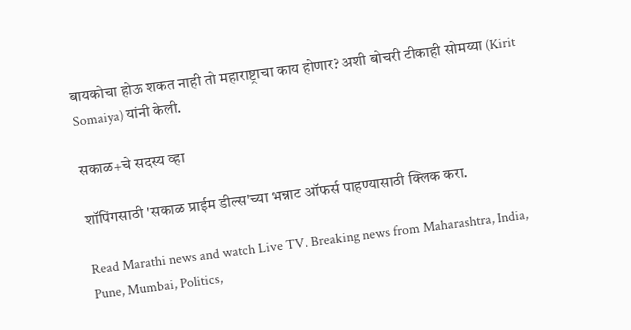बायकोचा होऊ शकत नाही तो महाराष्ट्राचा काय होणार? अशी बोचरी टीकाही सोमय्या (Kirit Somaiya) यांनी केली.

सकाळ+चे सदस्य व्हा

शॉपिंगसाठी 'सकाळ प्राईम डील्स'च्या भन्नाट ऑफर्स पाहण्यासाठी क्लिक करा.

Read Marathi news and watch Live TV. Breaking news from Maharashtra, India, Pune, Mumbai, Politics,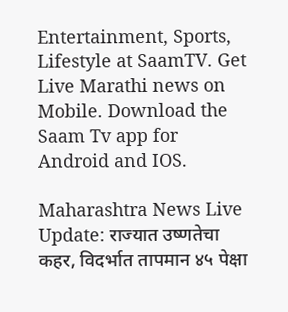Entertainment, Sports, Lifestyle at SaamTV. Get Live Marathi news on Mobile. Download the Saam Tv app for Android and IOS.

Maharashtra News Live Update: राज्यात उष्णतेचा कहर, विदर्भात तापमान ४५ पेक्षा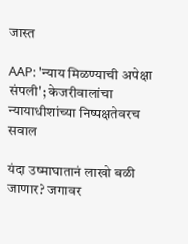जास्त

AAP: 'न्याय मिळण्याची अपेक्षा संपली'; केजरीवालांचा न्यायाधीशांच्या निष्पक्षतेवरच सवाल

यंदा उष्माघातानं लाखो बळी जाणार? जगावर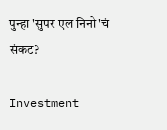पुन्हा 'सुपर एल निनो'चं संकट?

Investment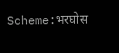Scheme:भरघोस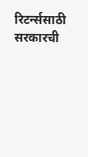रिटर्न्ससाठी सरकारची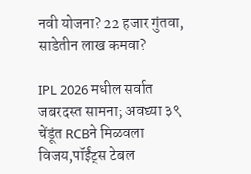नवी योजना? 22 हजार गुंतवा, साडेतीन लाख कमवा?

IPL 2026 मधील सर्वात जबरदस्त सामना; अवघ्या ३९ चेंडूंत RCBने मिळवला विजय,पॉईंट्स टेबल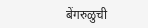बेंगरुळुची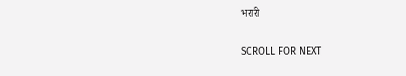भरारी

SCROLL FOR NEXT